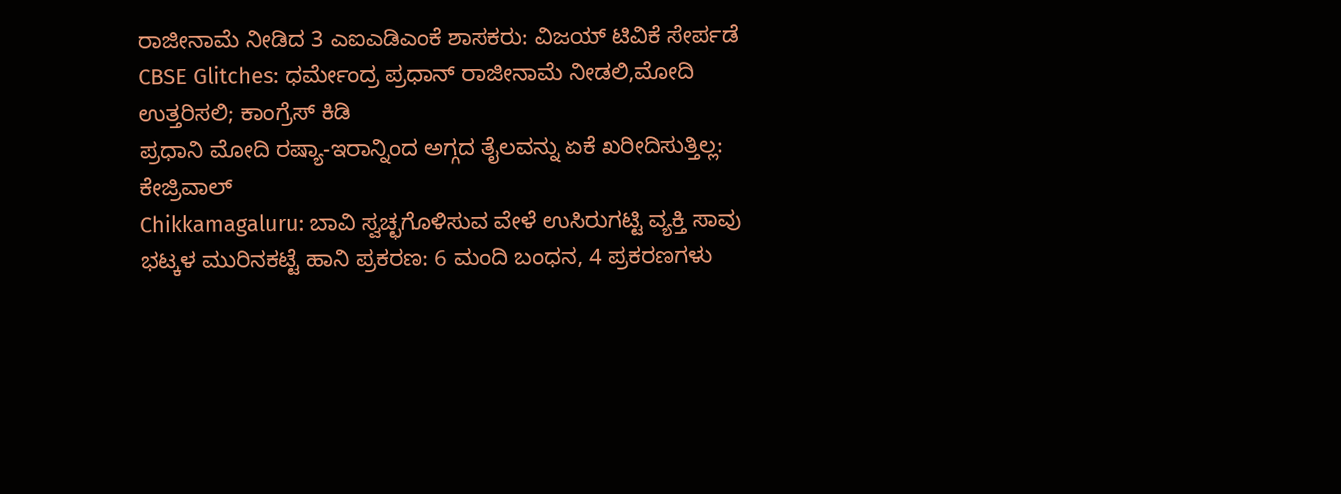ರಾಜೀನಾಮೆ ನೀಡಿದ 3 ಎಐಎಡಿಎಂಕೆ ಶಾಸಕರು: ವಿಜಯ್ ಟಿವಿಕೆ ಸೇರ್ಪಡೆ
CBSE Glitches: ಧರ್ಮೇಂದ್ರ ಪ್ರಧಾನ್ ರಾಜೀನಾಮೆ ನೀಡಲಿ,ಮೋದಿ ಉತ್ತರಿಸಲಿ; ಕಾಂಗ್ರೆಸ್ ಕಿಡಿ
ಪ್ರಧಾನಿ ಮೋದಿ ರಷ್ಯಾ-ಇರಾನ್ನಿಂದ ಅಗ್ಗದ ತೈಲವನ್ನು ಏಕೆ ಖರೀದಿಸುತ್ತಿಲ್ಲ: ಕೇಜ್ರಿವಾಲ್
Chikkamagaluru: ಬಾವಿ ಸ್ವಚ್ಛಗೊಳಿಸುವ ವೇಳೆ ಉಸಿರುಗಟ್ಟಿ ವ್ಯಕ್ತಿ ಸಾವು
ಭಟ್ಕಳ ಮುರಿನಕಟ್ಟೆ ಹಾನಿ ಪ್ರಕರಣ: 6 ಮಂದಿ ಬಂಧನ, 4 ಪ್ರಕರಣಗಳು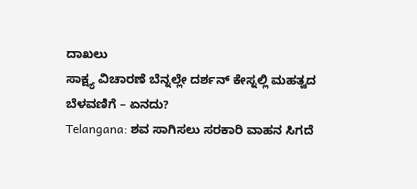ದಾಖಲು
ಸಾಕ್ಷ್ಯ ವಿಚಾರಣೆ ಬೆನ್ನಲ್ಲೇ ದರ್ಶನ್ ಕೇಸ್ನಲ್ಲಿ ಮಹತ್ವದ ಬೆಳವಣಿಗೆ – ಏನದು?
Telangana: ಶವ ಸಾಗಿಸಲು ಸರಕಾರಿ ವಾಹನ ಸಿಗದೆ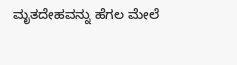ಮೃತದೇಹವನ್ನು ಹೆಗಲ ಮೇಲೆ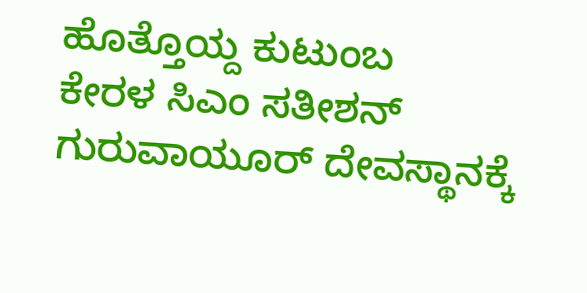ಹೊತ್ತೊಯ್ದ ಕುಟುಂಬ
ಕೇರಳ ಸಿಎಂ ಸತೀಶನ್ ಗುರುವಾಯೂರ್ ದೇವಸ್ಥಾನಕ್ಕೆ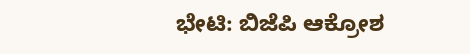ಭೇಟಿ: ಬಿಜೆಪಿ ಆಕ್ರೋಶ